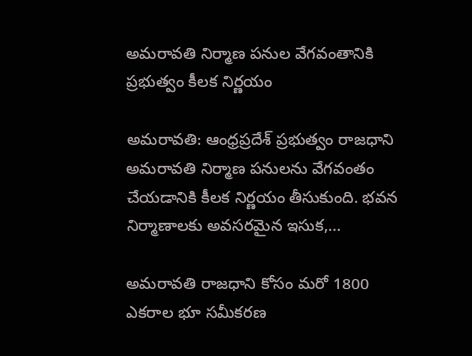అమరావతి నిర్మాణ పనుల వేగవంతానికి ప్రభుత్వం కీలక నిర్ణయం

అమరావతి: ఆంధ్రప్రదేశ్ ప్రభుత్వం రాజధాని అమరావతి నిర్మాణ పనులను వేగవంతం చేయడానికి కీలక నిర్ణయం తీసుకుంది. భవన నిర్మాణాలకు అవసరమైన ఇసుక,…

అమరావతి రాజధాని కోసం మరో 1800 ఎకరాల భూ సమీకరణ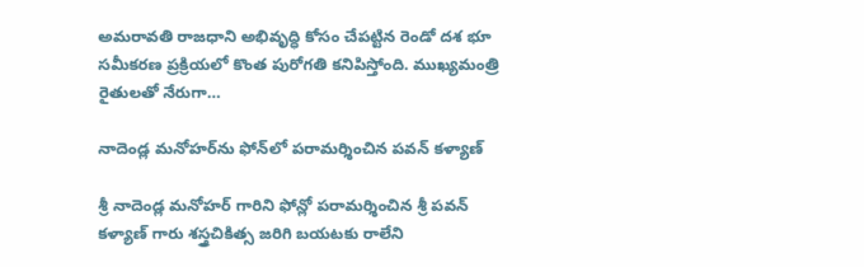అమరావతి రాజధాని అభివృద్ధి కోసం చేపట్టిన రెండో దశ భూ సమీకరణ ప్రక్రియలో కొంత పురోగతి కనిపిస్తోంది. ముఖ్యమంత్రి రైతులతో నేరుగా…

నాదెండ్ల మనోహర్‌ను ఫోన్‌లో పరామర్శించిన పవన్ కళ్యాణ్

శ్రీ నాదెండ్ల మనోహర్ గారిని ఫోన్లో పరామర్శించిన శ్రీ పవన్ కళ్యాణ్ గారు శస్త్రచికిత్స జరిగి బయటకు రాలేని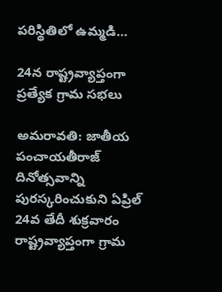పరిస్థితిలో ఉమ్మడి…

24న రాష్ట్రవ్యాప్తంగా ప్రత్యేక గ్రామ సభలు

అమరావతి: జాతీయ పంచాయతీరాజ్ దినోత్సవాన్ని పురస్కరించుకుని ఏప్రిల్ 24వ తేదీ శుక్రవారం రాష్ట్రవ్యాప్తంగా గ్రామ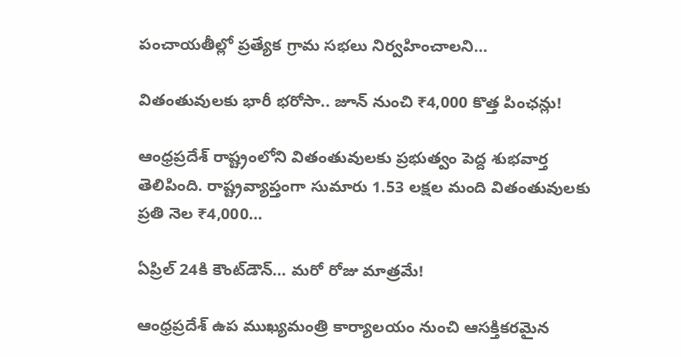పంచాయతీల్లో ప్రత్యేక గ్రామ సభలు నిర్వహించాలని…

వితంతువులకు భారీ భరోసా.. జూన్ నుంచి ₹4,000 కొత్త పింఛన్లు!

ఆంధ్రప్రదేశ్ రాష్ట్రంలోని వితంతువులకు ప్రభుత్వం పెద్ద శుభవార్త తెలిపింది. రాష్ట్రవ్యాప్తంగా సుమారు 1.53 లక్షల మంది వితంతువులకు ప్రతి నెల ₹4,000…

ఏప్రిల్ 24కి కౌంట్‌డౌన్… మరో రోజు మాత్రమే!

ఆంధ్రప్రదేశ్ ఉప ముఖ్యమంత్రి కార్యాలయం నుంచి ఆసక్తికరమైన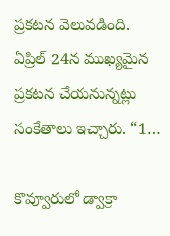ప్రకటన వెలువడింది. ఏప్రిల్ 24న ముఖ్యమైన ప్రకటన చేయనున్నట్లు సంకేతాలు ఇచ్చారు. “1…

కొవ్వూరులో డ్వాక్రా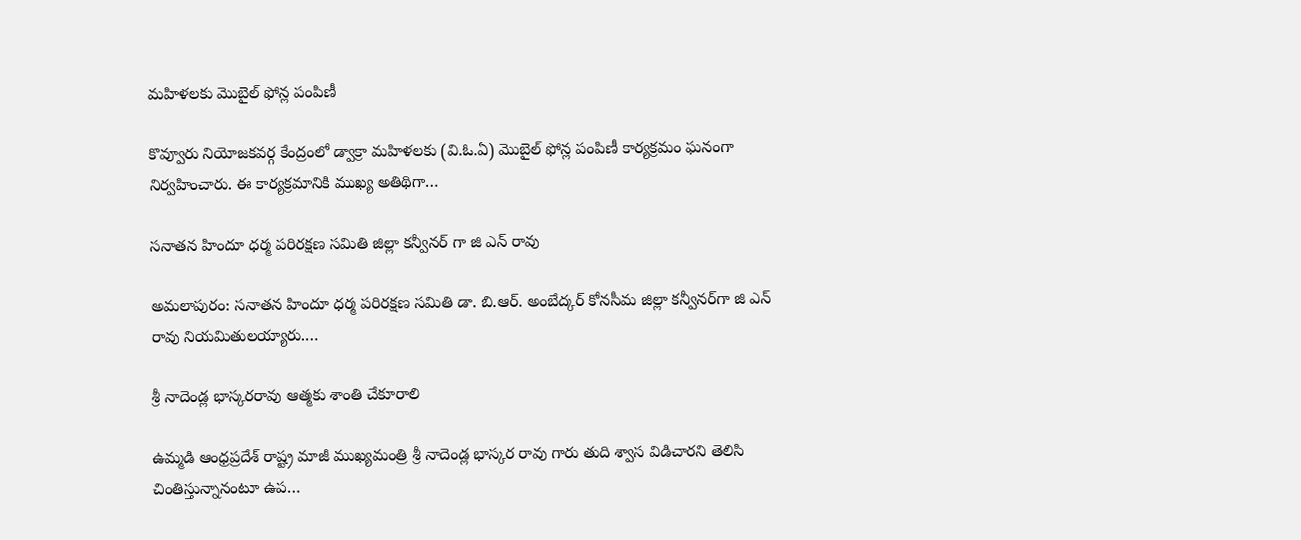మహిళలకు మొబైల్ ఫోన్ల పంపిణీ

కొవ్వూరు నియోజకవర్గ కేంద్రంలో డ్వాక్రా మహిళలకు (వి.ఓ.ఏ) మొబైల్ ఫోన్ల పంపిణీ కార్యక్రమం ఘనంగా నిర్వహించారు. ఈ కార్యక్రమానికి ముఖ్య అతిథిగా…

సనాతన హిందూ ధర్మ పరిరక్షణ సమితి జిల్లా కన్వీనర్ గా జి ఎన్ రావు

అమలాపురం: సనాతన హిందూ ధర్మ పరిరక్షణ సమితి డా. బి.ఆర్. అంబేద్కర్ కోనసీమ జిల్లా కన్వీనర్‌గా జి ఎన్ రావు నియమితులయ్యారు.…

శ్రీ నాదెండ్ల భాస్కరరావు ఆత్మకు శాంతి చేకూరాలి

ఉమ్మడి ఆంధ్రప్రదేశ్ రాష్ట్ర మాజీ ముఖ్యమంత్రి శ్రీ నాదెండ్ల భాస్కర రావు గారు తుది శ్వాస విడిచారని తెలిసి చింతిస్తున్నానంటూ ఉప…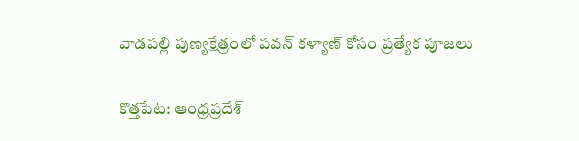వాడపల్లి పుణ్యక్షేత్రంలో పవన్ కళ్యాణ్ కోసం ప్రత్యేక పూజలు

కొత్తపేట: ఆంధ్రప్రదేశ్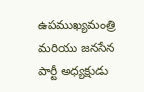ఉపముఖ్యమంత్రి మరియు జనసేన పార్టీ అధ్యక్షుడు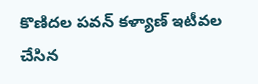కొణిదల పవన్ కళ్యాణ్ ఇటీవల చేసిన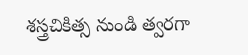శస్త్రచికిత్స నుండి త్వరగా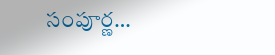సంపూర్ణ…